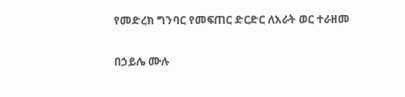የመድረክ ግንባር የመፍጠር ድርድር ለአራት ወር ተራዘመ

በኃይሌ ሙሉ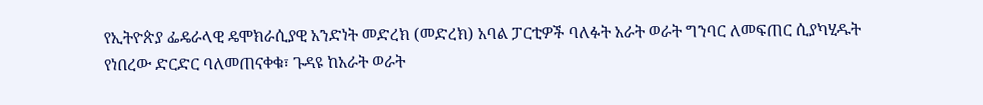የኢትዮጵያ ፌዴራላዊ ዴሞክራሲያዊ አንድነት መድረክ (መድረክ) አባል ፓርቲዎች ባለፉት አራት ወራት ግንባር ለመፍጠር ሲያካሂዱት የነበረው ድርድር ባለመጠናቀቁ፣ ጉዳዩ ከአራት ወራት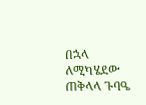በኋላ ለሚካሄደው ጠቅላላ ጉባዔ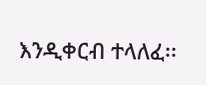እንዲቀርብ ተላለፈ፡፡